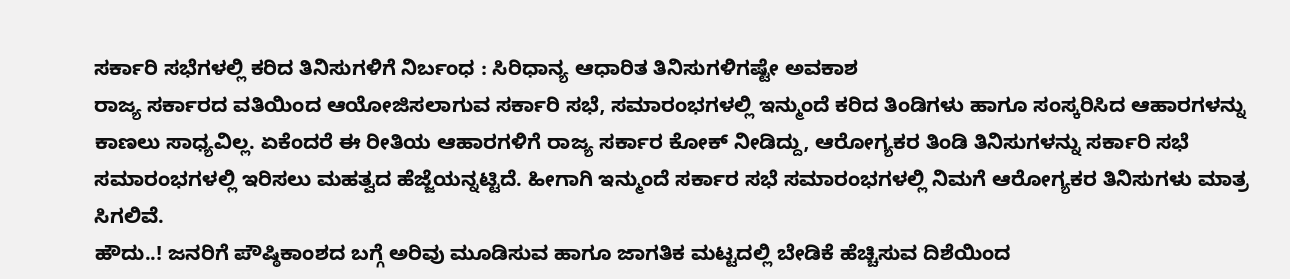ಸರ್ಕಾರಿ ಸಭೆಗಳಲ್ಲಿ ಕರಿದ ತಿನಿಸುಗಳಿಗೆ ನಿರ್ಬಂಧ : ಸಿರಿಧಾನ್ಯ ಆಧಾರಿತ ತಿನಿಸುಗಳಿಗಷ್ಟೇ ಅವಕಾಶ
ರಾಜ್ಯ ಸರ್ಕಾರದ ವತಿಯಿಂದ ಆಯೋಜಿಸಲಾಗುವ ಸರ್ಕಾರಿ ಸಭೆ, ಸಮಾರಂಭಗಳಲ್ಲಿ ಇನ್ಮುಂದೆ ಕರಿದ ತಿಂಡಿಗಳು ಹಾಗೂ ಸಂಸ್ಕರಿಸಿದ ಆಹಾರಗಳನ್ನು ಕಾಣಲು ಸಾಧ್ಯವಿಲ್ಲ. ಏಕೆಂದರೆ ಈ ರೀತಿಯ ಆಹಾರಗಳಿಗೆ ರಾಜ್ಯ ಸರ್ಕಾರ ಕೋಕ್ ನೀಡಿದ್ದು, ಆರೋಗ್ಯಕರ ತಿಂಡಿ ತಿನಿಸುಗಳನ್ನು ಸರ್ಕಾರಿ ಸಭೆ ಸಮಾರಂಭಗಳಲ್ಲಿ ಇರಿಸಲು ಮಹತ್ವದ ಹೆಜ್ಜೆಯನ್ನಟ್ಟಿದೆ. ಹೀಗಾಗಿ ಇನ್ಮುಂದೆ ಸರ್ಕಾರ ಸಭೆ ಸಮಾರಂಭಗಳಲ್ಲಿ ನಿಮಗೆ ಆರೋಗ್ಯಕರ ತಿನಿಸುಗಳು ಮಾತ್ರ ಸಿಗಲಿವೆ.
ಹೌದು..! ಜನರಿಗೆ ಪೌಷ್ಠಿಕಾಂಶದ ಬಗ್ಗೆ ಅರಿವು ಮೂಡಿಸುವ ಹಾಗೂ ಜಾಗತಿಕ ಮಟ್ಟದಲ್ಲಿ ಬೇಡಿಕೆ ಹೆಚ್ಚಿಸುವ ದಿಶೆಯಿಂದ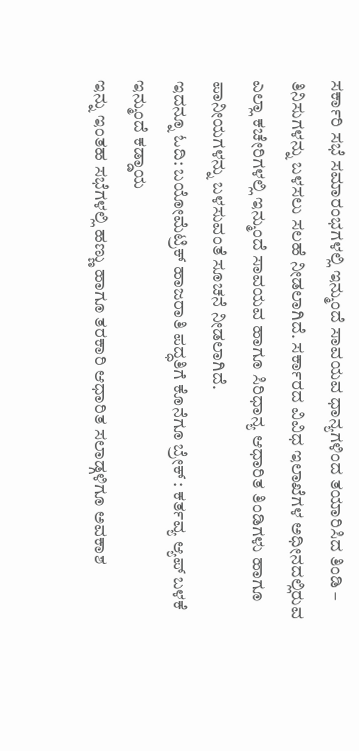ಸರ್ಕಾರಿ ಸಭೆ ಸಮಾರಂಭಗಳಲ್ಲಿ ಇನ್ಮುಂದೆ ಸಾವಯವ ಧಾನ್ಯಗಳಿಂದ ತಯಾರಿಸಿದ ತಿಂಡಿ – ತಿನಿಸುಗಳನ್ನು ಬಳಸಲು ಸಲಹೆ ನೀಡಲಾಗಿದೆ. ಸರ್ಕಾರದ ವಿವಿಧ ಇಲಾಖೆಗಳ ಅಧೀನದಲ್ಲಿರುವ ಎಲ್ಲಾ ಕಚೇರಿಗಳಲ್ಲಿ ಇನ್ಮುಂದೆ ಸಾವಯವ ಹಾಗೂ ಸಿರಿಧಾನ್ಯ ಆಧಾರಿತ ತಿಂಡಿಗಳು ಹಾಗೂ ಪಾನೀಯಗಳನ್ನು ಬಳಸುವಂತೆ ಸೂಚನೆ ನೀಡಲಾಗಿದೆ.
ಇದನ್ನೂ ಓದಿ: ಬಯೋಮೆಟ್ರಿಕ್ ಹಾಜರಾತಿ ಪದ್ಧತಿಗೆ ಕೊನೆಗೂ ಬ್ರೇಕ್ : ಕರ್ತವ್ಯ ಆ್ಯಪ್ ಬಳಕೆ ಇನ್ಮುಂದೆ ಕಡ್ಡಾಯ
ಇನ್ನು ಇಂತಹ ಸಭೆಗಳಲ್ಲಿ ಹಣ್ಣು ಹಾಗೂ ತರಕಾರಿ ಆಧಾರಿತ ಸಲಾಡ್ಗಳಿಗೂ ಅವಕಾಶ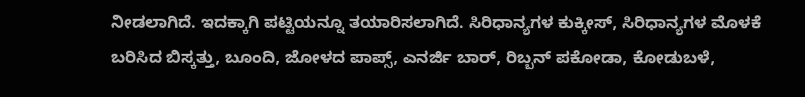ನೀಡಲಾಗಿದೆ. ಇದಕ್ಕಾಗಿ ಪಟ್ಟಿಯನ್ನೂ ತಯಾರಿಸಲಾಗಿದೆ. ಸಿರಿಧಾನ್ಯಗಳ ಕುಕ್ಕೀಸ್, ಸಿರಿಧಾನ್ಯಗಳ ಮೊಳಕೆ ಬರಿಸಿದ ಬಿಸ್ಕತ್ತು, ಬೂಂದಿ, ಜೋಳದ ಪಾಪ್ಸ್, ಎನರ್ಜಿ ಬಾರ್, ರಿಬ್ಬನ್ ಪಕೋಡಾ, ಕೋಡುಬಳೆ,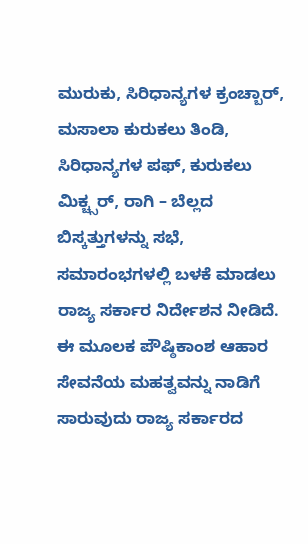ಮುರುಕು, ಸಿರಿಧಾನ್ಯಗಳ ಕ್ರಂಚ್ಬಾರ್, ಮಸಾಲಾ ಕುರುಕಲು ತಿಂಡಿ, ಸಿರಿಧಾನ್ಯಗಳ ಪಫ್, ಕುರುಕಲು ಮಿಕ್ಚ್ಸರ್, ರಾಗಿ – ಬೆಲ್ಲದ ಬಿಸ್ಕತ್ತುಗಳನ್ನು ಸಭೆ, ಸಮಾರಂಭಗಳಲ್ಲಿ ಬಳಕೆ ಮಾಡಲು ರಾಜ್ಯ ಸರ್ಕಾರ ನಿರ್ದೇಶನ ನೀಡಿದೆ. ಈ ಮೂಲಕ ಪೌಷ್ಠಿಕಾಂಶ ಆಹಾರ ಸೇವನೆಯ ಮಹತ್ವವನ್ನು ನಾಡಿಗೆ ಸಾರುವುದು ರಾಜ್ಯ ಸರ್ಕಾರದ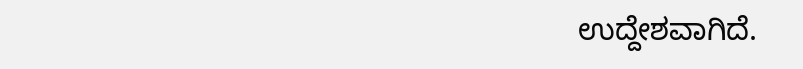ಉದ್ದೇಶವಾಗಿದೆ.